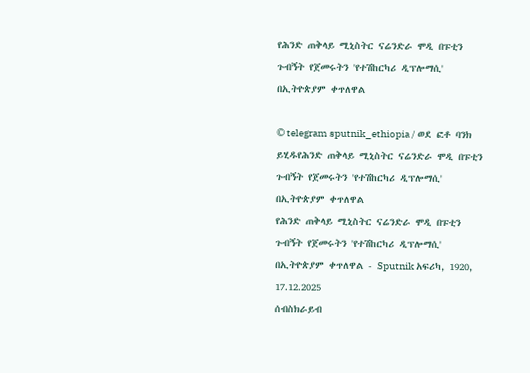የሕንድ ጠቅላይ ሚኒስትር ናሬንድራ ሞዲ በፑቲን ጉብኝት የጀመሩትን 'የተሽከርካሪ ዲፕሎማሲ' በኢትዮጵያም ቀጥለዋል

© telegram sputnik_ethiopia / ወደ ፎቶ ባንክ ይሂዱየሕንድ ጠቅላይ ሚኒስትር ናሬንድራ ሞዲ በፑቲን ጉብኝት የጀመሩትን 'የተሽከርካሪ ዲፕሎማሲ' በኢትዮጵያም ቀጥለዋል
የሕንድ ጠቅላይ ሚኒስትር ናሬንድራ ሞዲ በፑቲን ጉብኝት የጀመሩትን 'የተሽከርካሪ ዲፕሎማሲ' በኢትዮጵያም ቀጥለዋል - Sputnik አፍሪካ, 1920, 17.12.2025
ሰብስክራይብ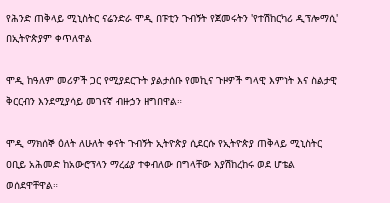የሕንድ ጠቅላይ ሚኒስትር ናሬንድራ ሞዲ በፑቲን ጉብኝት የጀመሩትን 'የተሽከርካሪ ዲፕሎማሲ' በኢትዮጵያም ቀጥለዋል

ሞዲ ከዓለም መሪዎች ጋር የሚያደርጉት ያልታሰቡ የመኪና ጉዞዎች ግላዊ እምነት እና ስልታዊ ቅርርብን እንደሚያሳይ መገናኛ ብዙኃን ዘግበዋል።

ሞዲ ማክሰኞ ዕለት ለሁለት ቀናት ጉብኝት ኢትዮጵያ ሲደርሱ የኢትዮጵያ ጠቅላይ ሚኒስትር ዐቢይ አሕመድ ከአውሮፕላን ማረፊያ ተቀብለው በግላቸው እያሽከረከሩ ወደ ሆቴል ወሰደዋቸዋል።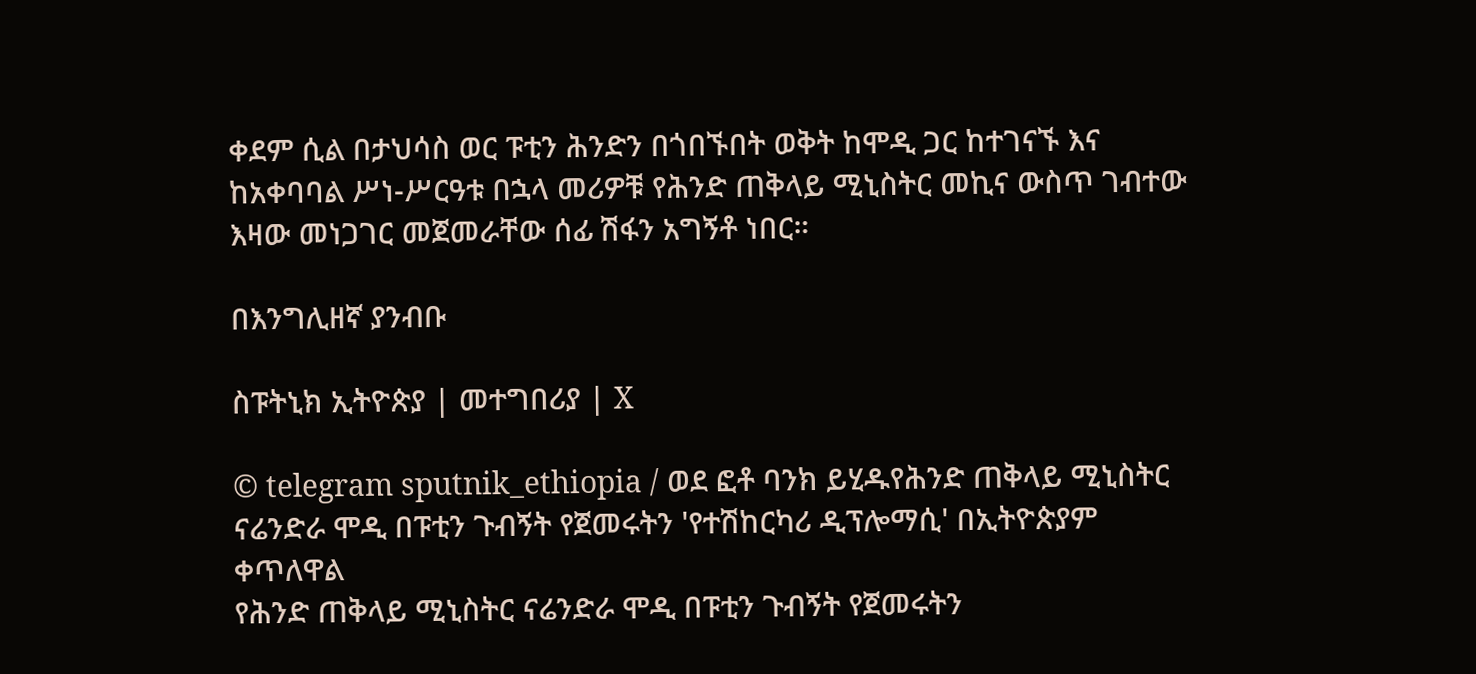ቀደም ሲል በታህሳስ ወር ፑቲን ሕንድን በጎበኙበት ወቅት ከሞዲ ጋር ከተገናኙ እና ከአቀባባል ሥነ-ሥርዓቱ በኋላ መሪዎቹ የሕንድ ጠቅላይ ሚኒስትር መኪና ውስጥ ገብተው እዛው መነጋገር መጀመራቸው ሰፊ ሽፋን አግኝቶ ነበር።

በእንግሊዘኛ ያንብቡ

ስፑትኒክ ኢትዮጵያ | መተግበሪያ | X

© telegram sputnik_ethiopia / ወደ ፎቶ ባንክ ይሂዱየሕንድ ጠቅላይ ሚኒስትር ናሬንድራ ሞዲ በፑቲን ጉብኝት የጀመሩትን 'የተሽከርካሪ ዲፕሎማሲ' በኢትዮጵያም ቀጥለዋል
የሕንድ ጠቅላይ ሚኒስትር ናሬንድራ ሞዲ በፑቲን ጉብኝት የጀመሩትን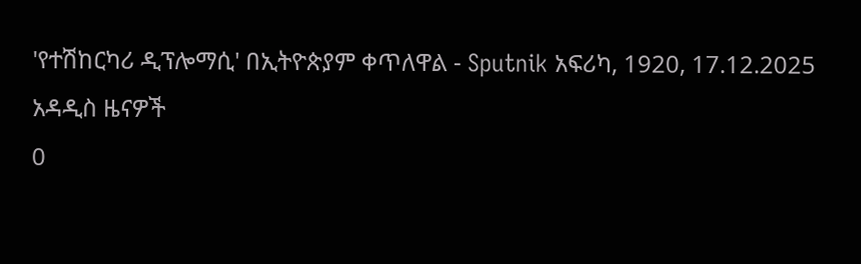'የተሽከርካሪ ዲፕሎማሲ' በኢትዮጵያም ቀጥለዋል - Sputnik አፍሪካ, 1920, 17.12.2025
አዳዲስ ዜናዎች
0